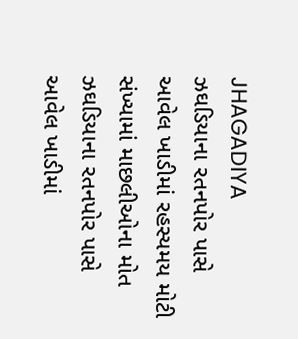JHAGADIYA
ઝઘડિયાના રતનપોર પાસે આવેલ ખાડીમાં રહસ્યમય મોટી સંખ્યામાં માછલીઓના મોત
ઝઘડિયાના રતનપોર પાસે આવેલ ખાડીમાં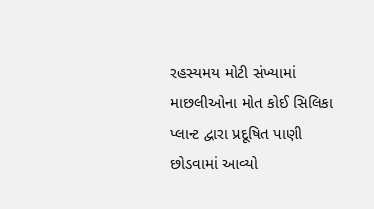રહસ્યમય મોટી સંખ્યામાં માછલીઓના મોત કોઈ સિલિકા પ્લાન્ટ દ્વારા પ્રદૂષિત પાણી છોડવામાં આવ્યો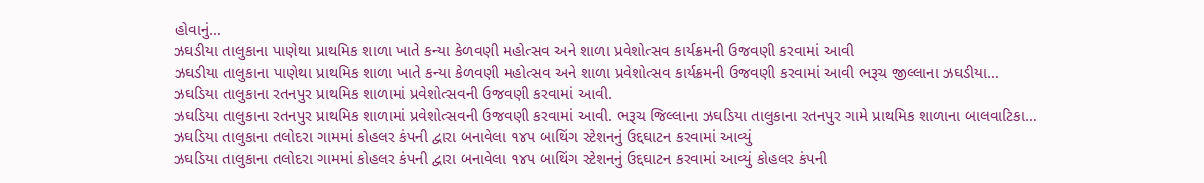હોવાનું…
ઝઘડીયા તાલુકાના પાણેથા પ્રાથમિક શાળા ખાતે કન્યા કેળવણી મહોત્સવ અને શાળા પ્રવેશોત્સવ કાર્યક્રમની ઉજવણી કરવામાં આવી
ઝઘડીયા તાલુકાના પાણેથા પ્રાથમિક શાળા ખાતે કન્યા કેળવણી મહોત્સવ અને શાળા પ્રવેશોત્સવ કાર્યક્રમની ઉજવણી કરવામાં આવી ભરૂચ જીલ્લાના ઝઘડીયા…
ઝઘડિયા તાલુકાના રતનપુર પ્રાથમિક શાળામાં પ્રવેશોત્સવની ઉજવણી કરવામાં આવી.
ઝઘડિયા તાલુકાના રતનપુર પ્રાથમિક શાળામાં પ્રવેશોત્સવની ઉજવણી કરવામાં આવી. ભરૂચ જિલ્લાના ઝઘડિયા તાલુકાના રતનપુર ગામે પ્રાથમિક શાળાના બાલવાટિકા…
ઝઘડિયા તાલુકાના તલોદરા ગામમાં કોહલર કંપની દ્વારા બનાવેલા ૧૪૫ બાથિંગ સ્ટેશનનું ઉદ્દઘાટન કરવામાં આવ્યું
ઝઘડિયા તાલુકાના તલોદરા ગામમાં કોહલર કંપની દ્વારા બનાવેલા ૧૪૫ બાથિંગ સ્ટેશનનું ઉદ્દઘાટન કરવામાં આવ્યું કોહલર કંપની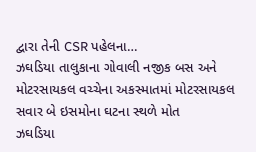દ્વારા તેની CSR પહેલના…
ઝઘડિયા તાલુકાના ગોવાલી નજીક બસ અને મોટરસાયકલ વચ્ચેના અકસ્માતમાં મોટરસાયકલ સવાર બે ઇસમોના ઘટના સ્થળે મોત
ઝઘડિયા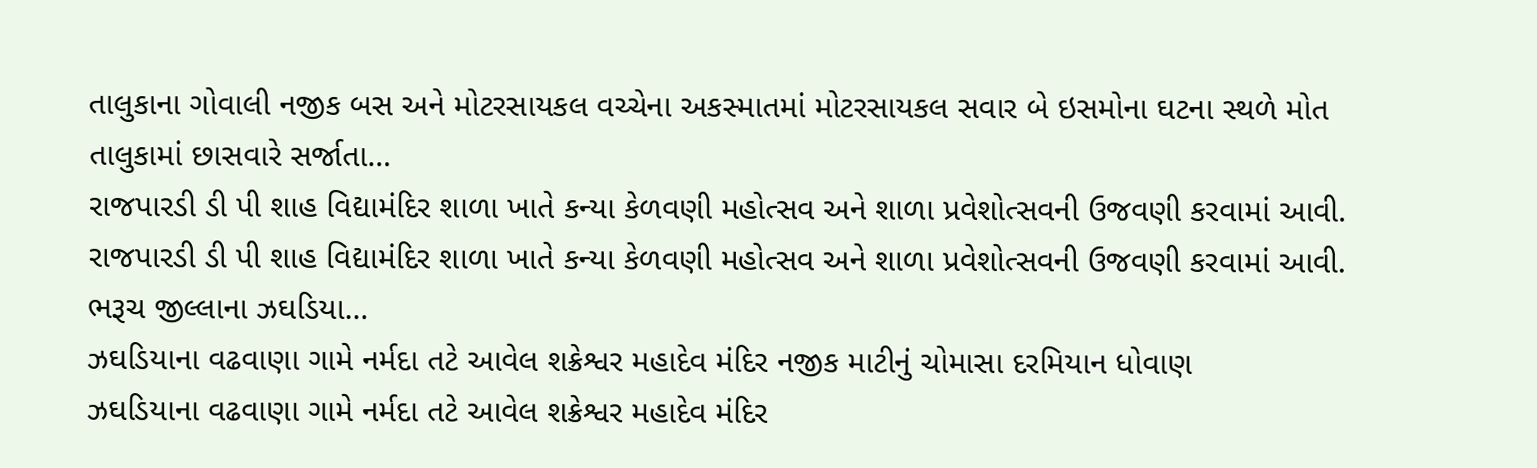તાલુકાના ગોવાલી નજીક બસ અને મોટરસાયકલ વચ્ચેના અકસ્માતમાં મોટરસાયકલ સવાર બે ઇસમોના ઘટના સ્થળે મોત તાલુકામાં છાસવારે સર્જાતા…
રાજપારડી ડી પી શાહ વિદ્યામંદિર શાળા ખાતે કન્યા કેળવણી મહોત્સવ અને શાળા પ્રવેશોત્સવની ઉજવણી કરવામાં આવી.
રાજપારડી ડી પી શાહ વિદ્યામંદિર શાળા ખાતે કન્યા કેળવણી મહોત્સવ અને શાળા પ્રવેશોત્સવની ઉજવણી કરવામાં આવી. ભરૂચ જીલ્લાના ઝઘડિયા…
ઝઘડિયાના વઢવાણા ગામે નર્મદા તટે આવેલ શક્રેશ્વર મહાદેવ મંદિર નજીક માટીનું ચોમાસા દરમિયાન ધોવાણ
ઝઘડિયાના વઢવાણા ગામે નર્મદા તટે આવેલ શક્રેશ્વર મહાદેવ મંદિર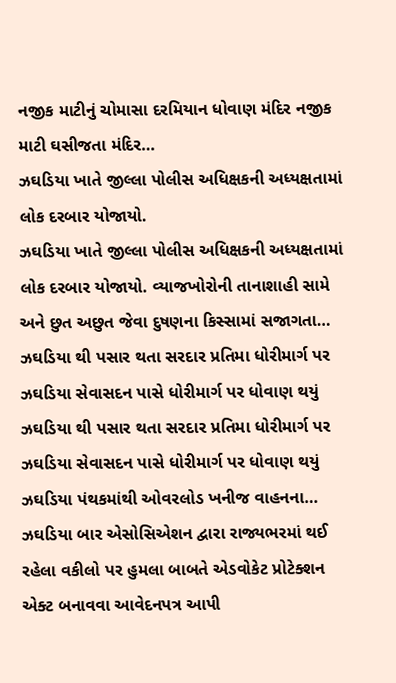નજીક માટીનું ચોમાસા દરમિયાન ધોવાણ મંદિર નજીક માટી ઘસીજતા મંદિર…
ઝઘડિયા ખાતે જીલ્લા પોલીસ અધિક્ષકની અધ્યક્ષતામાં લોક દરબાર યોજાયો.
ઝઘડિયા ખાતે જીલ્લા પોલીસ અધિક્ષકની અધ્યક્ષતામાં લોક દરબાર યોજાયો. વ્યાજખોરોની તાનાશાહી સામે અને છુત અછુત જેવા દુષણના કિસ્સામાં સજાગતા…
ઝઘડિયા થી પસાર થતા સરદાર પ્રતિમા ધોરીમાર્ગ પર ઝઘડિયા સેવાસદન પાસે ધોરીમાર્ગ પર ધોવાણ થયું
ઝઘડિયા થી પસાર થતા સરદાર પ્રતિમા ધોરીમાર્ગ પર ઝઘડિયા સેવાસદન પાસે ધોરીમાર્ગ પર ધોવાણ થયું ઝઘડિયા પંથકમાંથી ઓવરલોડ ખનીજ વાહનના…
ઝઘડિયા બાર એસોસિએશન દ્વારા રાજ્યભરમાં થઈ રહેલા વકીલો પર હુમલા બાબતે એડવોકેટ પ્રોટેક્શન એક્ટ બનાવવા આવેદનપત્ર આપી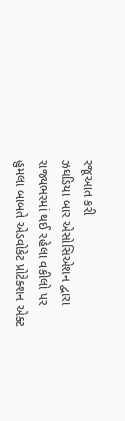રજૂઆત કરી
ઝઘડિયા બાર એસોસિએશન દ્વારા રાજ્યભરમાં થઈ રહેલા વકીલો પર હુમલા બાબતે એડવોકેટ પ્રોટેક્શન એક્ટ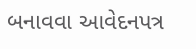બનાવવા આવેદનપત્ર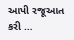આપી રજૂઆત કરી …